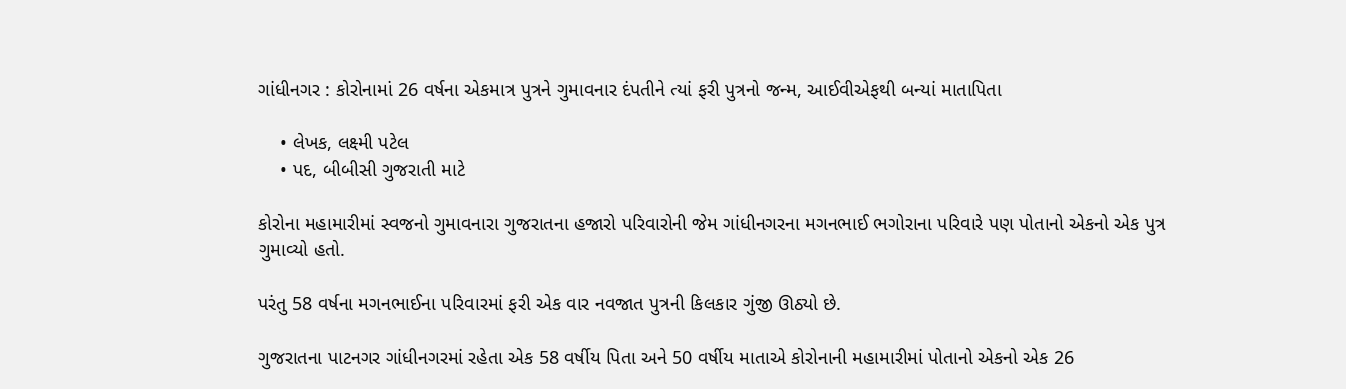ગાંધીનગર : કોરોનામાં 26 વર્ષના એકમાત્ર પુત્રને ગુમાવનાર દંપતીને ત્યાં ફરી પુત્રનો જન્મ, આઈવીએફથી બન્યાં માતાપિતા

    • લેખક, લક્ષ્મી પટેલ
    • પદ, બીબીસી ગુજરાતી માટે

કોરોના મહામારીમાં સ્વજનો ગુમાવનારા ગુજરાતના હજારો પરિવારોની જેમ ગાંધીનગરના મગનભાઈ ભગોરાના પરિવારે પણ પોતાનો એકનો એક પુત્ર ગુમાવ્યો હતો.

પરંતુ 58 વર્ષના મગનભાઈના પરિવારમાં ફરી એક વાર નવજાત પુત્રની કિલકાર ગુંજી ઊઠ્યો છે.

ગુજરાતના પાટનગર ગાંધીનગરમાં રહેતા એક 58 વર્ષીય પિતા અને 50 વર્ષીય માતાએ કોરોનાની મહામારીમાં પોતાનો એકનો એક 26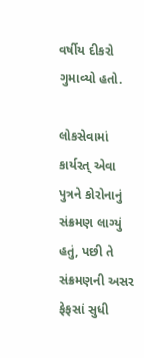વર્ષીય દીકરો ગુમાવ્યો હતો.

લોકસેવામાં કાર્યરત્ એવા પુત્રને કોરોનાનું સંક્રમણ લાગ્યું હતું, પછી તે સંક્રમણની અસર ફેફસાં સુધી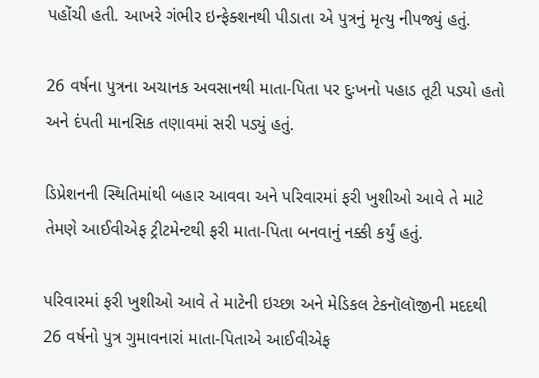પહોંચી હતી. આખરે ગંભીર ઇન્ફેક્શનથી પીડાતા એ પુત્રનું મૃત્યુ નીપજ્યું હતું.

26 વર્ષના પુત્રના અચાનક અવસાનથી માતા-પિતા પર દુઃખનો પહાડ તૂટી પડ્યો હતો અને દંપતી માનસિક તણાવમાં સરી પડ્યું હતું.

ડિપ્રેશનની સ્થિતિમાંથી બહાર આવવા અને પરિવારમાં ફરી ખુશીઓ આવે તે માટે તેમણે આઈવીએફ ટ્રીટમેન્ટથી ફરી માતા-પિતા બનવાનું નક્કી કર્યું હતું.

પરિવારમાં ફરી ખુશીઓ આવે તે માટેની ઇચ્છા અને મેડિકલ ટેકનૉલૉજીની મદદથી 26 વર્ષનો પુત્ર ગુમાવનારાં માતા-પિતાએ આઈવીએફ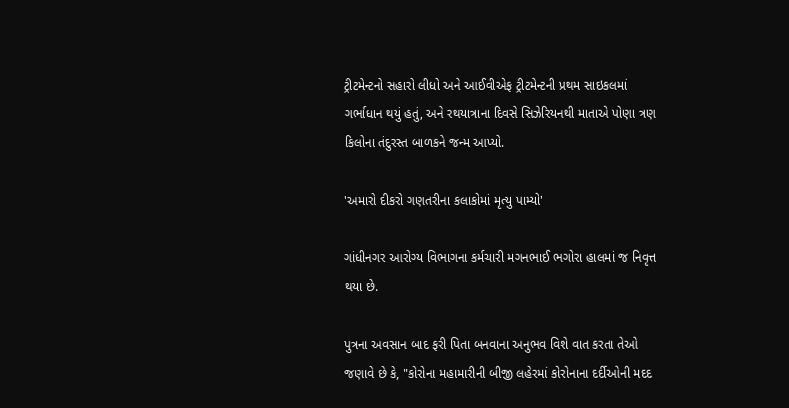ટ્રીટમેન્ટનો સહારો લીધો અને આઈવીએફ ટ્રીટમેન્ટની પ્રથમ સાઇકલમાં ગર્ભાધાન થયું હતું, અને રથયાત્રાના દિવસે સિઝેરિયનથી માતાએ પોણા ત્રણ કિલોના તંદુરસ્ત બાળકને જન્મ આપ્યો.

'અમારો દીકરો ગણતરીના કલાકોમાં મૃત્યુ પામ્યો'

ગાંધીનગર આરોગ્ય વિભાગના કર્મચારી મગનભાઈ ભગોરા હાલમાં જ નિવૃત્ત થયા છે.

પુત્રના અવસાન બાદ ફરી પિતા બનવાના અનુભવ વિશે વાત કરતા તેઓ જણાવે છે કે, "કોરોના મહામારીની બીજી લહેરમાં કોરોનાના દર્દીઓની મદદ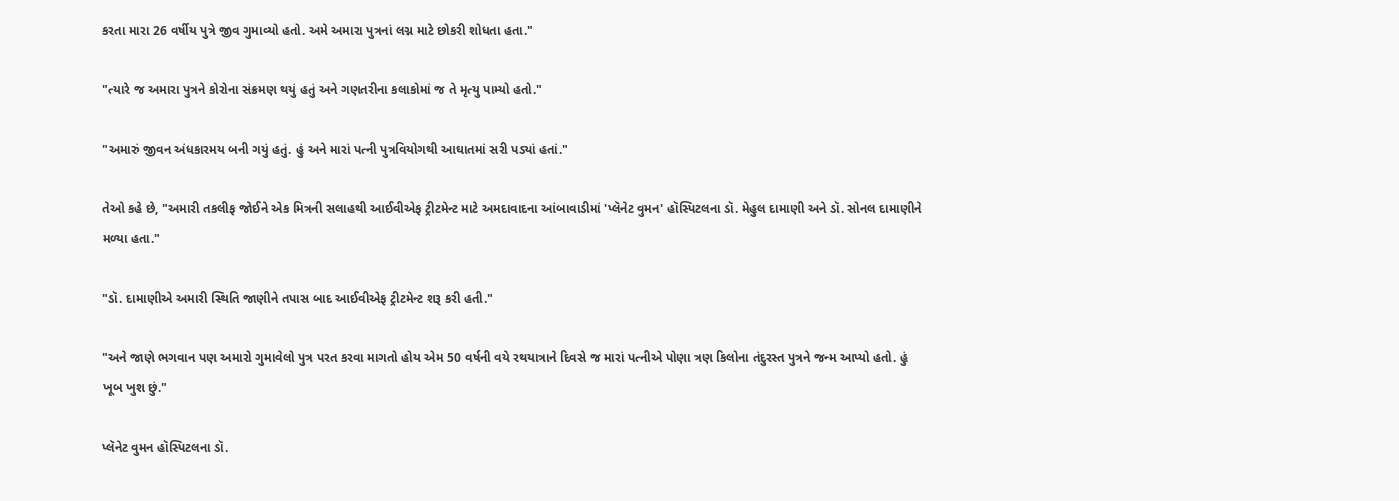કરતા મારા 26 વર્ષીય પુત્રે જીવ ગુમાવ્યો હતો. અમે અમારા પુત્રનાં લગ્ન માટે છોકરી શોધતા હતા."

"ત્યારે જ અમારા પુત્રને કોરોના સંક્રમણ થયું હતું અને ગણતરીના કલાકોમાં જ તે મૃત્યુ પામ્યો હતો."

"અમારું જીવન અંધકારમય બની ગયું હતું. હું અને મારાં પત્ની પુત્રવિયોગથી આઘાતમાં સરી પડ્યાં હતાં."

તેઓ કહે છે, "અમારી તકલીફ જોઈને એક મિત્રની સલાહથી આઈવીએફ ટ્રીટમેન્ટ માટે અમદાવાદના આંબાવાડીમાં 'પ્લૅનેટ વુમન' હૉસ્પિટલના ડૉ. મેહુલ દામાણી અને ડૉ. સોનલ દામાણીને મળ્યા હતા."

"ડૉ. દામાણીએ અમારી સ્થિતિ જાણીને તપાસ બાદ આઈવીએફ ટ્રીટમેન્ટ શરૂ કરી હતી."

"અને જાણે ભગવાન પણ અમારો ગુમાવેલો પુત્ર પરત કરવા માગતો હોય એમ 50 વર્ષની વયે રથયાત્રાને દિવસે જ મારાં પત્નીએ પોણા ત્રણ કિલોના તંદુરસ્ત પુત્રને જન્મ આપ્યો હતો. હું ખૂબ ખુશ છું."

પ્લૅનેટ વુમન હૉસ્પિટલના ડૉ.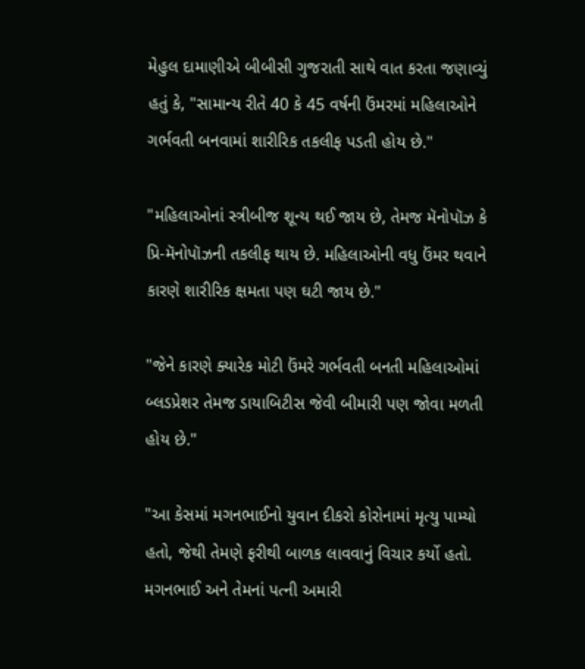મેહુલ દામાણીએ બીબીસી ગુજરાતી સાથે વાત કરતા જણાવ્યું હતું કે, "સામાન્ય રીતે 40 કે 45 વર્ષની ઉંમરમાં મહિલાઓને ગર્ભવતી બનવામાં શારીરિક તકલીફ પડતી હોય છે."

"મહિલાઓનાં સ્ત્રીબીજ શૂન્ય થઈ જાય છે, તેમજ મૅનોપૉઝ કે પ્રિ-મૅનોપૉઝની તકલીફ થાય છે. મહિલાઓની વધુ ઉંમર થવાને કારણે શારીરિક ક્ષમતા પણ ઘટી જાય છે."

"જેને કારણે ક્યારેક મોટી ઉંમરે ગર્ભવતી બનતી મહિલાઓમાં બ્લડપ્રેશર તેમજ ડાયાબિટીસ જેવી બીમારી પણ જોવા મળતી હોય છે."

"આ કેસમાં મગનભાઈનો યુવાન દીકરો કોરોનામાં મૃત્યુ પામ્યો હતો, જેથી તેમણે ફરીથી બાળક લાવવાનું વિચાર કર્યો હતો. મગનભાઈ અને તેમનાં પત્ની અમારી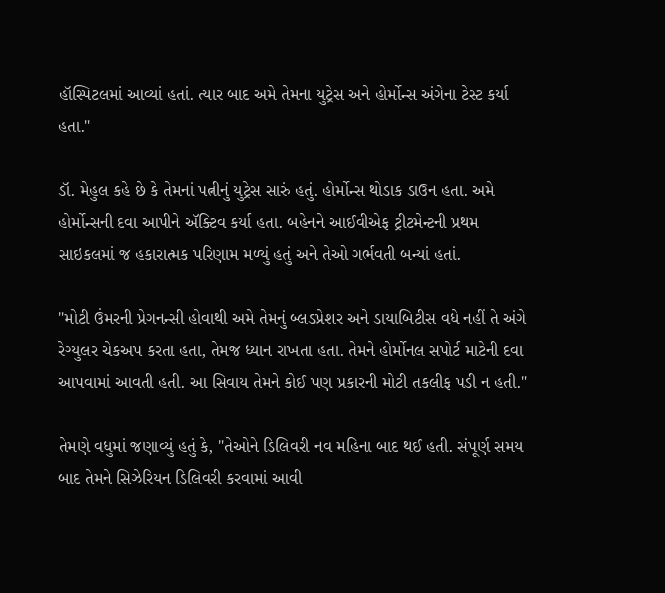હૉસ્પિટલમાં આવ્યાં હતાં. ત્યાર બાદ અમે તેમના યુટ્રેસ અને હોર્મોન્સ અંગેના ટેસ્ટ કર્યા હતા."

ડૉ. મેહુલ કહે છે કે તેમનાં પત્નીનું યુટ્રેસ સારું હતું. હોર્મોન્સ થોડાક ડાઉન હતા. અમે હોર્મોન્સની દવા આપીને ઍક્ટિવ કર્યા હતા. બહેનને આઈવીએફ ટ્રીટમેન્ટની પ્રથમ સાઇકલમાં જ હકારાત્મક પરિણામ મળ્યું હતું અને તેઓ ગર્ભવતી બન્યાં હતાં.

"મોટી ઉંમરની પ્રેગનન્સી હોવાથી અમે તેમનું બ્લડપ્રેશર અને ડાયાબિટીસ વધે નહીં તે અંગે રેગ્યુલર ચેકઅપ કરતા હતા, તેમજ ધ્યાન રાખતા હતા. તેમને હોર્મોનલ સપોર્ટ માટેની દવા આપવામાં આવતી હતી. આ સિવાય તેમને કોઈ પણ પ્રકારની મોટી તકલીફ પડી ન હતી."

તેમણે વધુમાં જણાવ્યું હતું કે, "તેઓને ડિલિવરી નવ મહિના બાદ થઈ હતી. સંપૂર્ણ સમય બાદ તેમને સિઝેરિયન ડિલિવરી કરવામાં આવી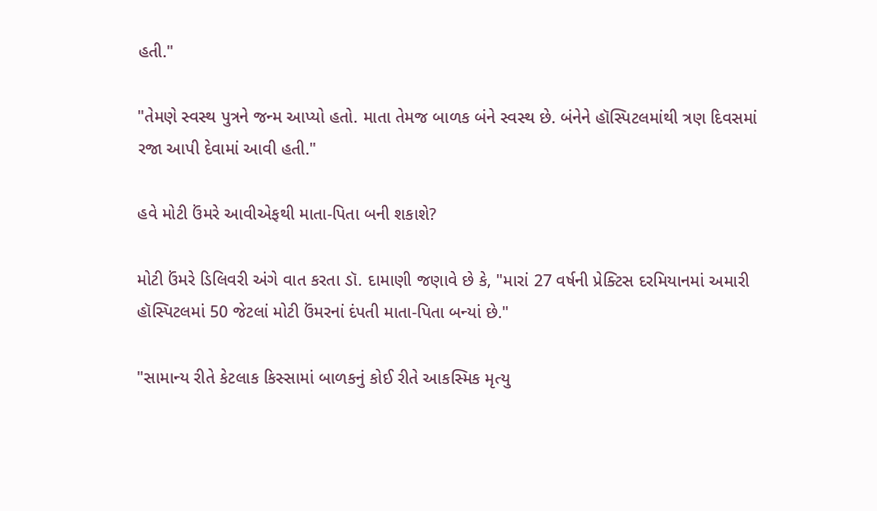હતી."

"તેમણે સ્વસ્થ પુત્રને જન્મ આપ્યો હતો. માતા તેમજ બાળક બંને સ્વસ્થ છે. બંનેને હૉસ્પિટલમાંથી ત્રણ દિવસમાં રજા આપી દેવામાં આવી હતી."

હવે મોટી ઉંમરે આવીએફથી માતા-પિતા બની શકાશે?

મોટી ઉંમરે ડિલિવરી અંગે વાત કરતા ડૉ. દામાણી જણાવે છે કે, "મારાં 27 વર્ષની પ્રેક્ટિસ દરમિયાનમાં અમારી હૉસ્પિટલમાં 50 જેટલાં મોટી ઉંમરનાં દંપતી માતા-પિતા બન્યાં છે."

"સામાન્ય રીતે કેટલાક કિસ્સામાં બાળકનું કોઈ રીતે આકસ્મિક મૃત્યુ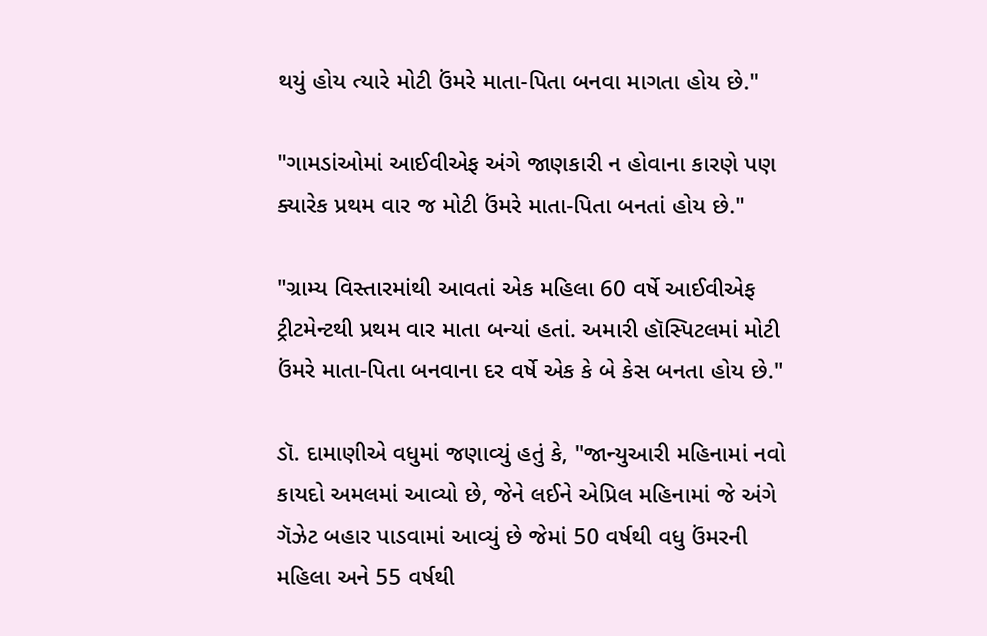થયું હોય ત્યારે મોટી ઉંમરે માતા-પિતા બનવા માગતા હોય છે."

"ગામડાંઓમાં આઈવીએફ અંગે જાણકારી ન હોવાના કારણે પણ ક્યારેક પ્રથમ વાર જ મોટી ઉંમરે માતા-પિતા બનતાં હોય છે."

"ગ્રામ્ય વિસ્તારમાંથી આવતાં એક મહિલા 60 વર્ષે આઈવીએફ ટ્રીટમેન્ટથી પ્રથમ વાર માતા બન્યાં હતાં. અમારી હૉસ્પિટલમાં મોટી ઉંમરે માતા-પિતા બનવાના દર વર્ષે એક કે બે કેસ બનતા હોય છે."

ડૉ. દામાણીએ વધુમાં જણાવ્યું હતું કે, "જાન્યુઆરી મહિનામાં નવો કાયદો અમલમાં આવ્યો છે, જેને લઈને એપ્રિલ મહિનામાં જે અંગે ગૅઝેટ બહાર પાડવામાં આવ્યું છે જેમાં 50 વર્ષથી વધુ ઉંમરની મહિલા અને 55 વર્ષથી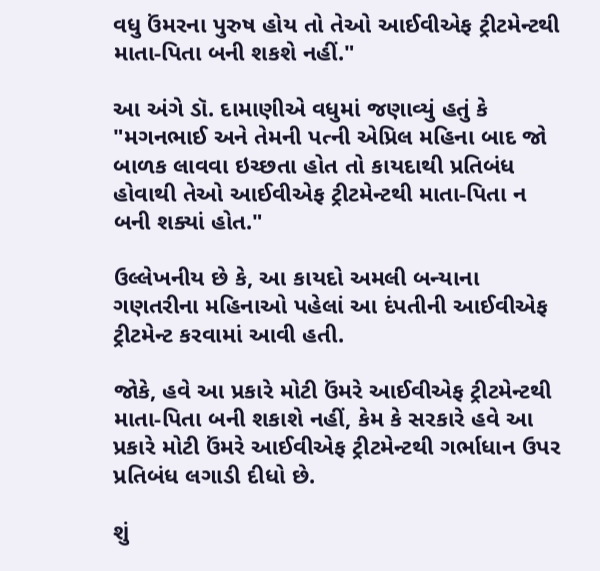વધુ ઉંમરના પુરુષ હોય તો તેઓ આઈવીએફ ટ્રીટમેન્ટથી માતા-પિતા બની શકશે નહીં."

આ અંગે ડૉ. દામાણીએ વધુમાં જણાવ્યું હતું કે "મગનભાઈ અને તેમની પત્ની એપ્રિલ મહિના બાદ જો બાળક લાવવા ઇચ્છતા હોત તો કાયદાથી પ્રતિબંધ હોવાથી તેઓ આઈવીએફ ટ્રીટમેન્ટથી માતા-પિતા ન બની શક્યાં હોત."

ઉલ્લેખનીય છે કે, આ કાયદો અમલી બન્યાના ગણતરીના મહિનાઓ પહેલાં આ દંપતીની આઈવીએફ ટ્રીટમેન્ટ કરવામાં આવી હતી.

જોકે, હવે આ પ્રકારે મોટી ઉંમરે આઈવીએફ ટ્રીટમેન્ટથી માતા-પિતા બની શકાશે નહીં, કેમ કે સરકારે હવે આ પ્રકારે મોટી ઉંમરે આઈવીએફ ટ્રીટમેન્ટથી ગર્ભાધાન ઉપર પ્રતિબંધ લગાડી દીધો છે.

શું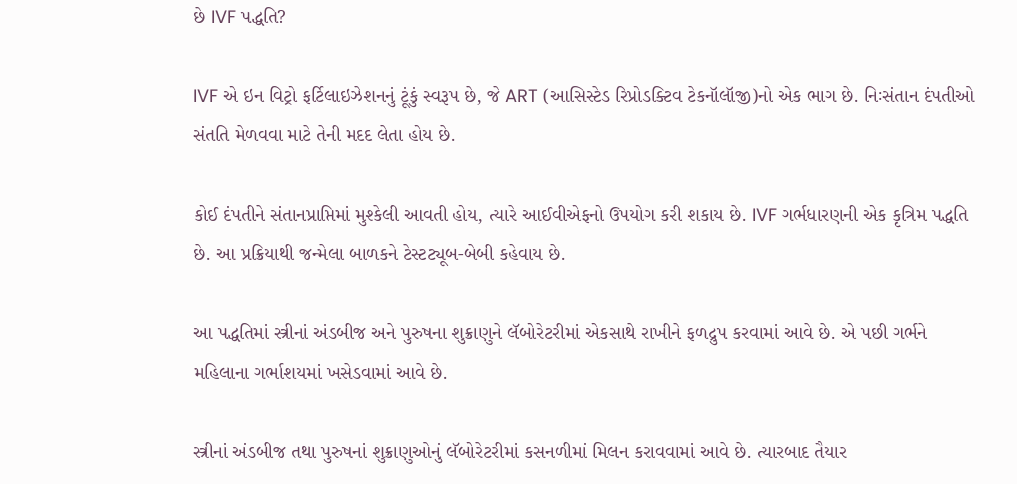છે IVF પદ્ધતિ?

IVF એ ઇન વિટ્રો ફર્ટિલાઇઝેશનનું ટૂંકું સ્વરૂપ છે, જે ART (આસિસ્ટેડ રિપ્રોડક્ટિવ ટેકનૉલૉજી)નો એક ભાગ છે. નિઃસંતાન દંપતીઓ સંતતિ મેળવવા માટે તેની મદદ લેતા હોય છે.

કોઈ દંપતીને સંતાનપ્રાપ્તિમાં મુશ્કેલી આવતી હોય, ત્યારે આઈવીએફનો ઉપયોગ કરી શકાય છે. IVF ગર્ભધારણની એક કૃત્રિમ પદ્ધતિ છે. આ પ્રક્રિયાથી જન્મેલા બાળકને ટેસ્ટટ્યૂબ-બેબી કહેવાય છે.

આ પદ્ધતિમાં સ્ત્રીનાં અંડબીજ અને પુરુષના શુક્રાણુને લૅબોરેટરીમાં એકસાથે રાખીને ફળદ્રુપ કરવામાં આવે છે. એ પછી ગર્ભને મહિલાના ગર્ભાશયમાં ખસેડવામાં આવે છે.

સ્ત્રીનાં અંડબીજ તથા પુરુષનાં શુક્રાણુઓનું લૅબોરેટરીમાં કસનળીમાં મિલન કરાવવામાં આવે છે. ત્યારબાદ તૈયાર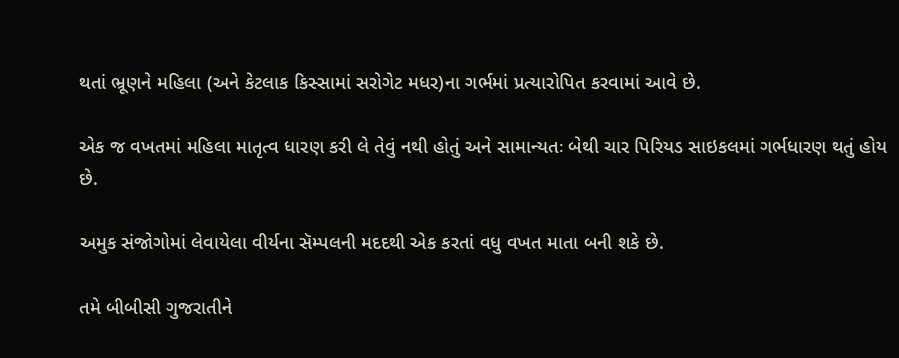થતાં ભ્રૂણને મહિલા (અને કેટલાક કિસ્સામાં સરોગેટ મધર)ના ગર્ભમાં પ્રત્યારોપિત કરવામાં આવે છે.

એક જ વખતમાં મહિલા માતૃત્વ ધારણ કરી લે તેવું નથી હોતું અને સામાન્યતઃ બેથી ચાર પિરિયડ સાઇકલમાં ગર્ભધારણ થતું હોય છે.

અમુક સંજોગોમાં લેવાયેલા વીર્યના સૅમ્પલની મદદથી એક કરતાં વધુ વખત માતા બની શકે છે.

તમે બીબીસી ગુજરાતીને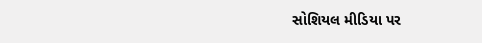સોશિયલ મીડિયા પર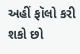અહીં ફૉલો કરી શકો છો